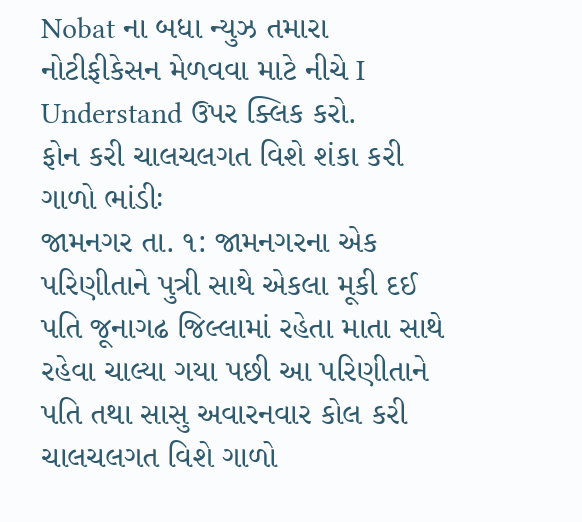Nobat ના બધા ન્યુઝ તમારા નોટીફીકેસન મેળવવા માટે નીચે I Understand ઉપર ક્લિક કરો.
ફોન કરી ચાલચલગત વિશે શંકા કરી ગાળો ભાંડીઃ
જામનગર તા. ૧: જામનગરના એક પરિણીતાને પુત્રી સાથે એકલા મૂકી દઈ પતિ જૂનાગઢ જિલ્લામાં રહેતા માતા સાથે રહેવા ચાલ્યા ગયા પછી આ પરિણીતાને પતિ તથા સાસુ અવારનવાર કોલ કરી ચાલચલગત વિશે ગાળો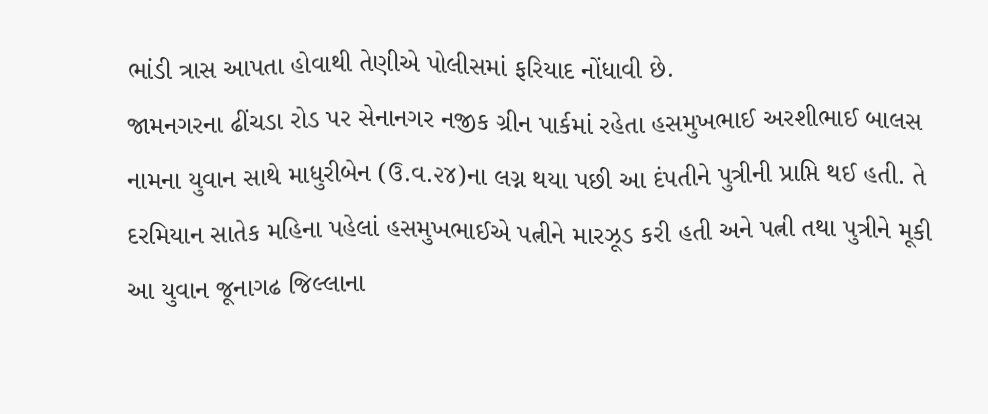ભાંડી ત્રાસ આપતા હોવાથી તેણીએ પોલીસમાં ફરિયાદ નોંધાવી છે.
જામનગરના ઢીંચડા રોડ પર સેનાનગર નજીક ગ્રીન પાર્કમાં રહેતા હસમુખભાઈ અરશીભાઈ બાલસ નામના યુવાન સાથે માધુરીબેન (ઉ.વ.૨૪)ના લગ્ન થયા પછી આ દંપતીને પુત્રીની પ્રાપ્તિ થઈ હતી. તે દરમિયાન સાતેક મહિના પહેલાં હસમુખભાઈએ પત્નીને મારઝૂડ કરી હતી અને પત્ની તથા પુત્રીને મૂકી આ યુવાન જૂનાગઢ જિલ્લાના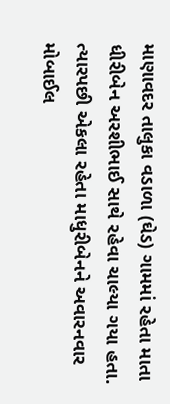માણાવદર તાલુકા વડાળા (ઘેડ) ગામમાં રહેતા માતા ધીરીબેન અરશીભાઈ સાથે રહેવા ચાલ્યા ગયા હતા.
ત્યારપછી એકલા રહેતા માધુરીબેનને અવારનવાર મોબાઈલ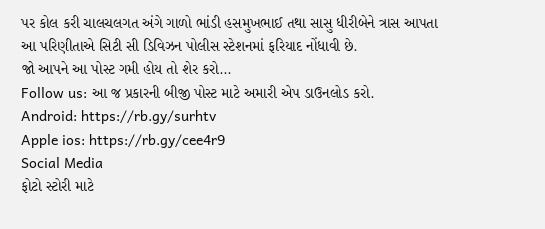પર કોલ કરી ચાલચલગત અંગે ગાળો ભાંડી હસમુખભાઈ તથા સાસુ ધીરીબેને ત્રાસ આપતા આ પરિણીતાએ સિટી સી ડિવિઝન પોલીસ સ્ટેશનમાં ફરિયાદ નોંધાવી છે.
જો આપને આ પોસ્ટ ગમી હોય તો શેર કરો...
Follow us: આ જ પ્રકારની બીજી પોસ્ટ માટે અમારી એપ ડાઉનલોડ કરો.
Android: https://rb.gy/surhtv
Apple ios: https://rb.gy/cee4r9
Social Media
ફોટો સ્ટોરી માટે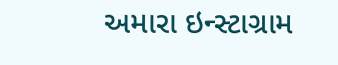અમારા ઇન્સ્ટાગ્રામ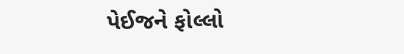પેઈજને ફોલ્લો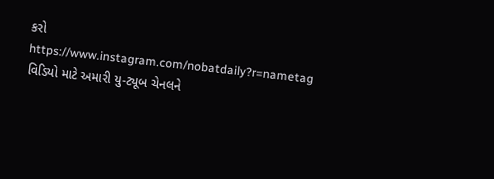કરો
https://www.instagram.com/nobatdaily?r=nametag
વિડિયો માટે અમારી યુ-ટ્યૂબ ચેનલને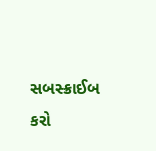સબસ્ક્રાઈબ કરો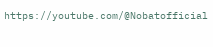https://youtube.com/@Nobatofficial